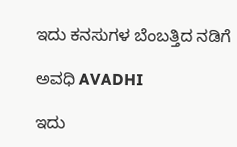ಇದು ಕನಸುಗಳ ಬೆಂಬತ್ತಿದ ನಡಿಗೆ‍

ಅವಧಿ AVADHI

ಇದು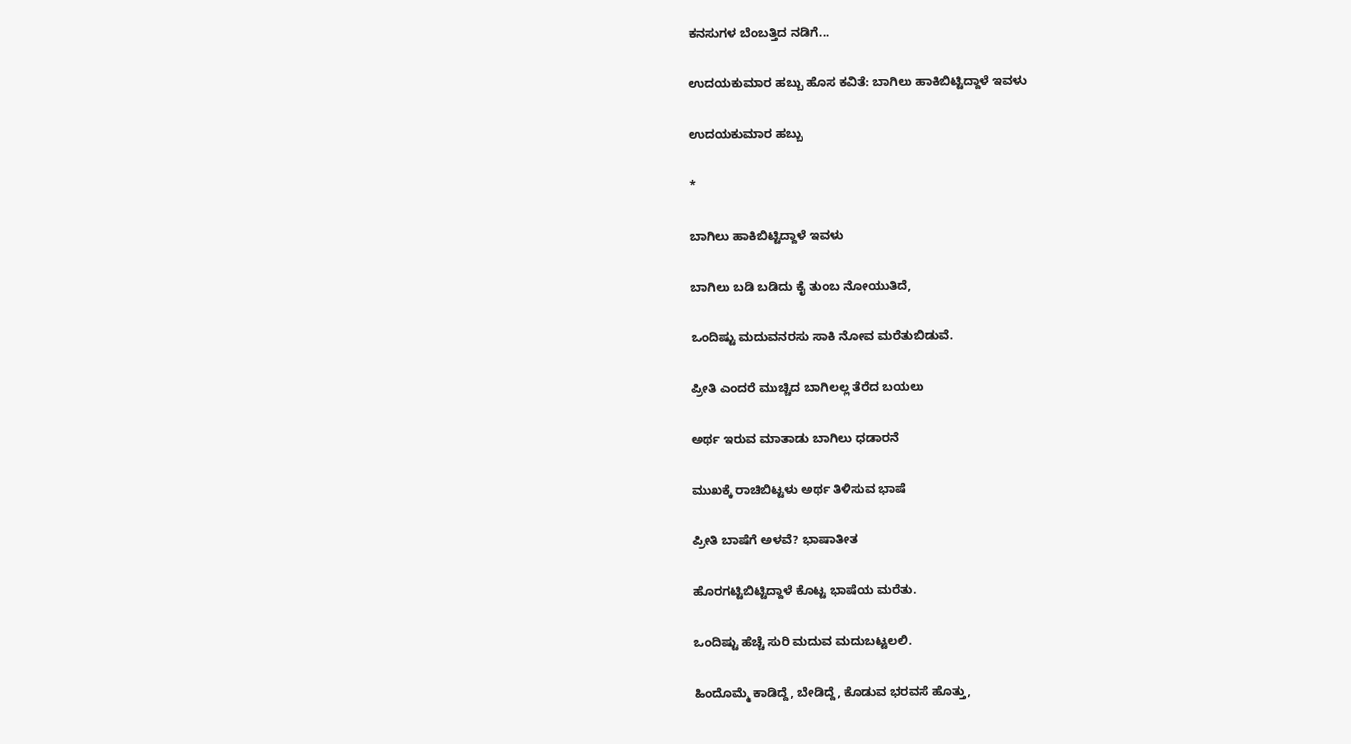ಕನಸುಗಳ ಬೆಂಬತ್ತಿದ ನಡಿಗೆ...

ಉದಯಕುಮಾರ ಹಬ್ಬು ಹೊಸ ಕವಿತೆ: ಬಾಗಿಲು ಹಾಕಿಬಿಟ್ಟಿದ್ದಾಳೆ ಇವಳು

ಉದಯಕುಮಾರ ಹಬ್ಬು

*

ಬಾಗಿಲು ಹಾಕಿಬಿಟ್ಟಿದ್ದಾಳೆ ಇವಳು

ಬಾಗಿಲು ಬಡಿ ಬಡಿದು ಕೈ ತುಂಬ ನೋಯುತಿದೆ,

ಒಂದಿಷ್ಟು ಮದುವನರಸು ಸಾಕಿ ನೋವ ಮರೆತುಬಿಡುವೆ.

ಪ್ರೀತಿ ಎಂದರೆ ಮುಚ್ಚಿದ ಬಾಗಿಲಲ್ಲ ತೆರೆದ ಬಯಲು

ಅರ್ಥ ಇರುವ ಮಾತಾಡು ಬಾಗಿಲು ಧಡಾರನೆ

ಮುಖಕ್ಕೆ ರಾಚಿಬಿಟ್ಟಳು ಅರ್ಥ ತಿಳಿಸುವ ಭಾಷೆ

ಪ್ರೀತಿ ಬಾಷೆಗೆ ಅಳವೆ? ಭಾಷಾತೀತ

ಹೊರಗಟ್ಟಿಬಿಟ್ಟಿದ್ದಾಳೆ ಕೊಟ್ಟ ಭಾಷೆಯ ಮರೆತು.

ಒಂದಿಷ್ಟು ಹೆಚ್ಚೆ ಸುರಿ ಮದುವ ಮದುಬಟ್ಟಲಲಿ.

ಹಿಂದೊಮ್ಮೆ ಕಾಡಿದ್ದೆ, ಬೇಡಿದ್ದೆ, ಕೊಡುವ ಭರವಸೆ ಹೊತ್ತು,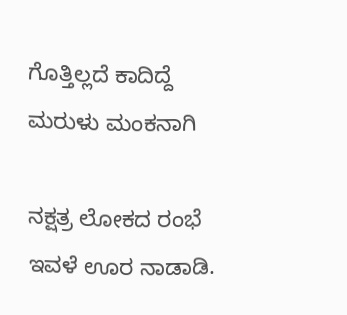ಗೊತ್ತಿಲ್ಲದೆ ಕಾದಿದ್ದೆ ಮರುಳು ಮಂಕನಾಗಿ

ನಕ್ಷತ್ರ ಲೋಕದ ರಂಭೆ ಇವಳೆ ಊರ ನಾಡಾಡಿ.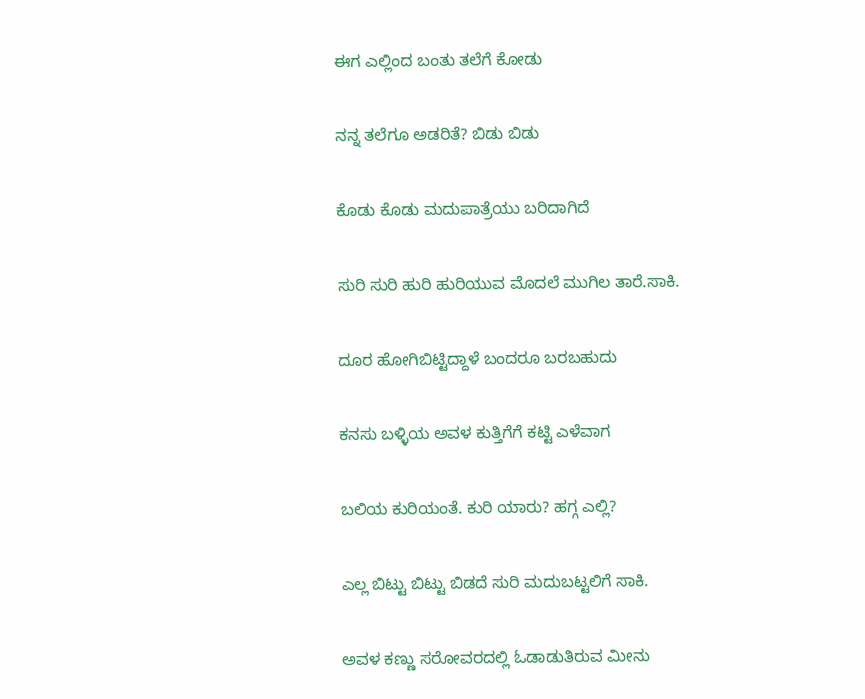ಈಗ ಎಲ್ಲಿಂದ ಬಂತು‌ ತಲೆಗೆ ಕೋಡು

ನನ್ನ ತಲೆಗೂ ಅಡರಿತೆ? ಬಿಡು ಬಿಡು

ಕೊಡು ಕೊಡು ಮದುಪಾತ್ರೆಯು ಬರಿದಾಗಿದೆ

ಸುರಿ ಸುರಿ ಹುರಿ ಹುರಿಯುವ ಮೊದಲೆ ಮುಗಿಲ ತಾರೆ.ಸಾಕಿ.

ದೂರ ಹೋಗಿಬಿಟ್ಟಿದ್ದಾಳೆ ಬಂದರೂ ಬರಬಹುದು

ಕನಸು ಬಳ್ಳಿಯ ಅವಳ ಕುತ್ತಿಗೆಗೆ ಕಟ್ಟಿ ಎಳೆವಾಗ

ಬಲಿಯ ಕುರಿಯಂತೆ. ಕುರಿ ಯಾರು? ಹಗ್ಗ ಎಲ್ಲಿ?

ಎಲ್ಲ ಬಿಟ್ಟು ಬಿಟ್ಟು ಬಿಡದೆ ಸುರಿ ಮದುಬಟ್ಟಲಿಗೆ ಸಾಕಿ.

ಅವಳ ಕಣ್ಣು ಸರೋವರದಲ್ಲಿ ಓಡಾಡುತಿರುವ ಮೀನು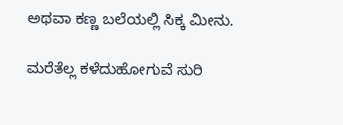ಅಥವಾ ಕಣ್ಣ ಬಲೆಯಲ್ಲಿ ಸಿಕ್ಕ ಮೀನು.

ಮರೆತೆಲ್ಲ ಕಳೆದುಹೋಗುವೆ ಸುರಿ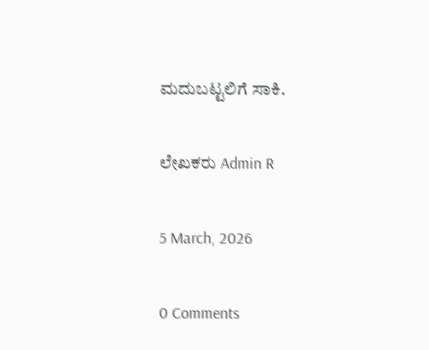ಮದುಬಟ್ಟಲಿಗೆ ಸಾಕಿ.

ಲೇಖಕರು Admin R

5 March, 2026

0 Comments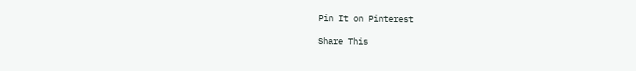Pin It on Pinterest

Share This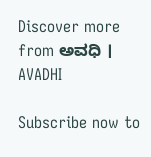Discover more from ಅವಧಿ । AVADHI

Subscribe now to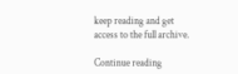keep reading and get access to the full archive.

Continue reading